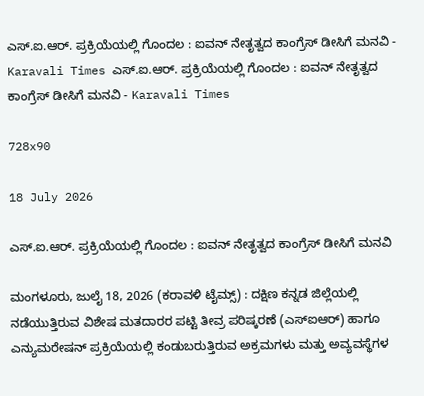ಎಸ್.ಐ.ಆರ್. ಪ್ರಕ್ರಿಯೆಯಲ್ಲಿ ಗೊಂದಲ : ಐವನ್ ನೇತೃತ್ವದ ಕಾಂಗ್ರೆಸ್ ಡೀಸಿಗೆ ಮನವಿ - Karavali Times ಎಸ್.ಐ.ಆರ್. ಪ್ರಕ್ರಿಯೆಯಲ್ಲಿ ಗೊಂದಲ : ಐವನ್ ನೇತೃತ್ವದ ಕಾಂಗ್ರೆಸ್ ಡೀಸಿಗೆ ಮನವಿ - Karavali Times

728x90

18 July 2026

ಎಸ್.ಐ.ಆರ್. ಪ್ರಕ್ರಿಯೆಯಲ್ಲಿ ಗೊಂದಲ : ಐವನ್ ನೇತೃತ್ವದ ಕಾಂಗ್ರೆಸ್ ಡೀಸಿಗೆ ಮನವಿ

ಮಂಗಳೂರು, ಜುಲೈ 18, 2026 (ಕರಾವಳಿ ಟೈಮ್ಸ್) : ದಕ್ಷಿಣ ಕನ್ನಡ ಜಿಲ್ಲೆಯಲ್ಲಿ ನಡೆಯುತ್ತಿರುವ ವಿಶೇಷ ಮತದಾರರ ಪಟ್ಟಿ ತೀವ್ರ ಪರಿಷ್ಕರಣೆ (ಎಸ್‍ಐಆರ್) ಹಾಗೂ ಎನ್ಯುಮರೇಷನ್ ಪ್ರಕ್ರಿಯೆಯಲ್ಲಿ ಕಂಡುಬರುತ್ತಿರುವ ಅಕ್ರಮಗಳು ಮತ್ತು ಅವ್ಯವಸ್ಥೆಗಳ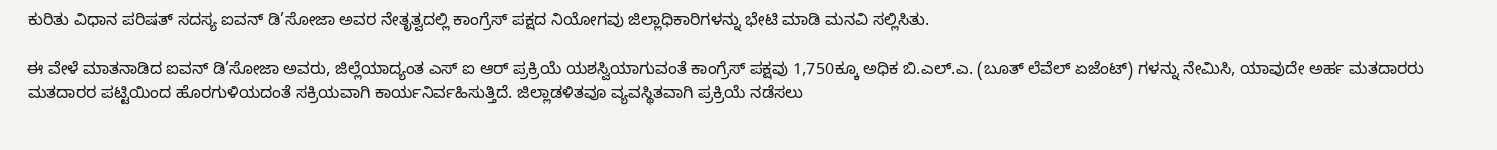ಕುರಿತು ವಿಧಾನ ಪರಿಷತ್ ಸದಸ್ಯ ಐವನ್ ಡಿ’ಸೋಜಾ ಅವರ ನೇತೃತ್ವದಲ್ಲಿ ಕಾಂಗ್ರೆಸ್ ಪಕ್ಷದ ನಿಯೋಗವು ಜಿಲ್ಲಾಧಿಕಾರಿಗಳನ್ನು ಭೇಟಿ ಮಾಡಿ ಮನವಿ ಸಲ್ಲಿಸಿತು.

ಈ ವೇಳೆ ಮಾತನಾಡಿದ ಐವನ್ ಡಿ’ಸೋಜಾ ಅವರು, ಜಿಲ್ಲೆಯಾದ್ಯಂತ ಎಸ್ ಐ ಆರ್ ಪ್ರಕ್ರಿಯೆ ಯಶಸ್ವಿಯಾಗುವಂತೆ ಕಾಂಗ್ರೆಸ್ ಪಕ್ಷವು 1,750ಕ್ಕೂ ಅಧಿಕ ಬಿ.ಎಲ್.ಎ. (ಬೂತ್ ಲೆವೆಲ್ ಏಜೆಂಟ್) ಗಳನ್ನು ನೇಮಿಸಿ, ಯಾವುದೇ ಅರ್ಹ ಮತದಾರರು ಮತದಾರರ ಪಟ್ಟಿಯಿಂದ ಹೊರಗುಳಿಯದಂತೆ ಸಕ್ರಿಯವಾಗಿ ಕಾರ್ಯನಿರ್ವಹಿಸುತ್ತಿದೆ. ಜಿಲ್ಲಾಡಳಿತವೂ ವ್ಯವಸ್ಥಿತವಾಗಿ ಪ್ರಕ್ರಿಯೆ ನಡೆಸಲು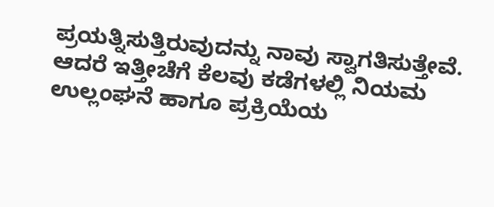ಪ್ರಯತ್ನಿಸುತ್ತಿರುವುದನ್ನು ನಾವು ಸ್ವಾಗತಿಸುತ್ತೇವೆ. ಆದರೆ ಇತ್ತೀಚೆಗೆ ಕೆಲವು ಕಡೆಗಳಲ್ಲಿ ನಿಯಮ ಉಲ್ಲಂಘನೆ ಹಾಗೂ ಪ್ರಕ್ರಿಯೆಯ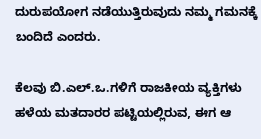ದುರುಪಯೋಗ ನಡೆಯುತ್ತಿರುವುದು ನಮ್ಮ ಗಮನಕ್ಕೆ ಬಂದಿದೆ ಎಂದರು.

ಕೆಲವು ಬಿ.ಎಲ್.ಒ.ಗಳಿಗೆ ರಾಜಕೀಯ ವ್ಯಕ್ತಿಗಳು ಹಳೆಯ ಮತದಾರರ ಪಟ್ಟಿಯಲ್ಲಿರುವ, ಈಗ ಆ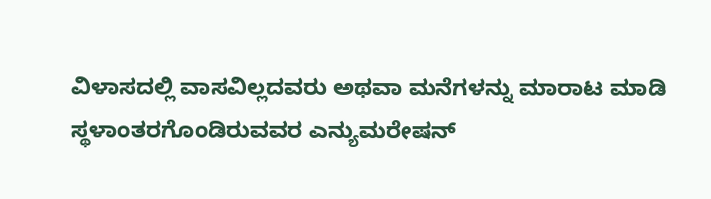ವಿಳಾಸದಲ್ಲಿ ವಾಸವಿಲ್ಲದವರು ಅಥವಾ ಮನೆಗಳನ್ನು ಮಾರಾಟ ಮಾಡಿ ಸ್ಥಳಾಂತರಗೊಂಡಿರುವವರ ಎನ್ಯುಮರೇಷನ್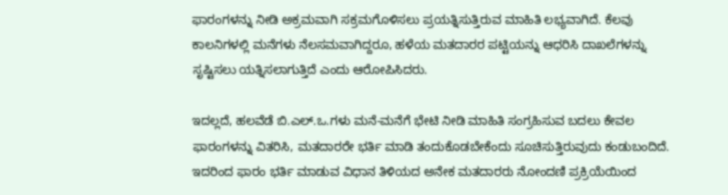ಫಾರಂಗಳನ್ನು ನೀಡಿ ಅಕ್ರಮವಾಗಿ ಸಕ್ರಮಗೊಳಿಸಲು ಪ್ರಯತ್ನಿಸುತ್ತಿರುವ ಮಾಹಿತಿ ಲಭ್ಯವಾಗಿದೆ. ಕೆಲವು ಕಾಲನಿಗಳಲ್ಲಿ ಮನೆಗಳು ನೆಲಸಮವಾಗಿದ್ದರೂ, ಹಳೆಯ ಮತದಾರರ ಪಟ್ಟಿಯನ್ನು ಆಧರಿಸಿ ದಾಖಲೆಗಳನ್ನು ಸೃಷ್ಟಿಸಲು ಯತ್ನಿಸಲಾಗುತ್ತಿದೆ ಎಂದು ಆರೋಪಿಸಿದರು.

ಇದಲ್ಲದೆ, ಹಲವೆಡೆ ಬಿ.ಎಲ್.ಒ.ಗಳು ಮನೆ-ಮನೆಗೆ ಭೇಟಿ ನೀಡಿ ಮಾಹಿತಿ ಸಂಗ್ರಹಿಸುವ ಬದಲು ಕೇವಲ ಫಾರಂಗಳನ್ನು ವಿತರಿಸಿ, ಮತದಾರರೇ ಭರ್ತಿ ಮಾಡಿ ತಂದುಕೊಡಬೇಕೆಂದು ಸೂಚಿಸುತ್ತಿರುವುದು ಕಂಡುಬಂದಿದೆ. ಇದರಿಂದ ಫಾರಂ ಭರ್ತಿ ಮಾಡುವ ವಿಧಾನ ತಿಳಿಯದ ಅನೇಕ ಮತದಾರರು ನೋಂದಣಿ ಪ್ರಕ್ರಿಯೆಯಿಂದ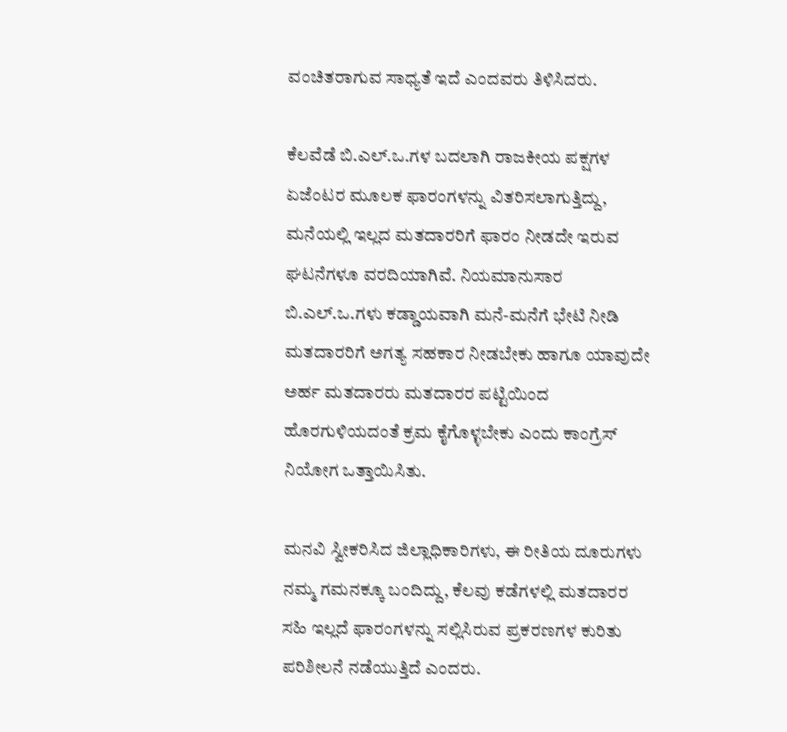ವಂಚಿತರಾಗುವ ಸಾಧ್ಯತೆ ಇದೆ ಎಂದವರು ತಿಳಿಸಿದರು.

ಕೆಲವೆಡೆ ಬಿ.ಎಲ್.ಒ.ಗಳ ಬದಲಾಗಿ ರಾಜಕೀಯ ಪಕ್ಷಗಳ ಏಜೆಂಟರ ಮೂಲಕ ಫಾರಂಗಳನ್ನು ವಿತರಿಸಲಾಗುತ್ತಿದ್ದು, ಮನೆಯಲ್ಲಿ ಇಲ್ಲದ ಮತದಾರರಿಗೆ ಫಾರಂ ನೀಡದೇ ಇರುವ ಘಟನೆಗಳೂ ವರದಿಯಾಗಿವೆ. ನಿಯಮಾನುಸಾರ ಬಿ.ಎಲ್.ಒ.ಗಳು ಕಡ್ಡಾಯವಾಗಿ ಮನೆ-ಮನೆಗೆ ಭೇಟಿ ನೀಡಿ ಮತದಾರರಿಗೆ ಅಗತ್ಯ ಸಹಕಾರ ನೀಡಬೇಕು ಹಾಗೂ ಯಾವುದೇ ಅರ್ಹ ಮತದಾರರು ಮತದಾರರ ಪಟ್ಟಿಯಿಂದ ಹೊರಗುಳಿಯದಂತೆ ಕ್ರಮ ಕೈಗೊಳ್ಳಬೇಕು ಎಂದು ಕಾಂಗ್ರೆಸ್ ನಿಯೋಗ ಒತ್ತಾಯಿಸಿತು.

ಮನವಿ ಸ್ವೀಕರಿಸಿದ ಜಿಲ್ಲಾಧಿಕಾರಿಗಳು, ಈ ರೀತಿಯ ದೂರುಗಳು ನಮ್ಮ ಗಮನಕ್ಕೂ ಬಂದಿದ್ದು, ಕೆಲವು ಕಡೆಗಳಲ್ಲಿ ಮತದಾರರ ಸಹಿ ಇಲ್ಲದೆ ಫಾರಂಗಳನ್ನು ಸಲ್ಲಿಸಿರುವ ಪ್ರಕರಣಗಳ ಕುರಿತು ಪರಿಶೀಲನೆ ನಡೆಯುತ್ತಿದೆ ಎಂದರು.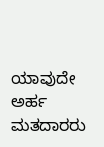ಯಾವುದೇ ಅರ್ಹ ಮತದಾರರು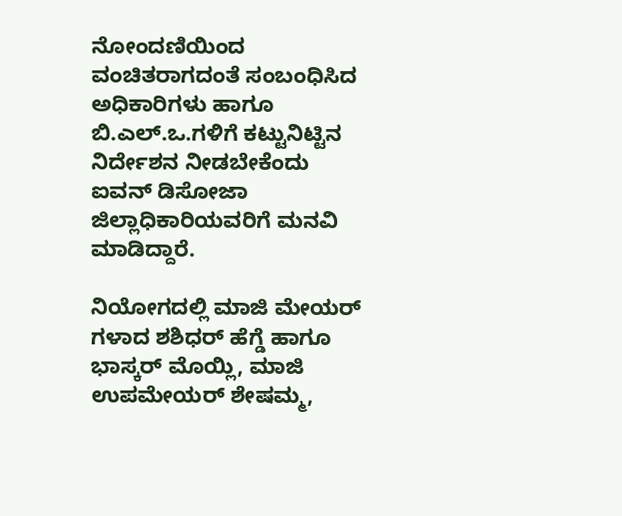ನೋಂದಣಿಯಿಂದ ವಂಚಿತರಾಗದಂತೆ ಸಂಬಂಧಿಸಿದ ಅಧಿಕಾರಿಗಳು ಹಾಗೂ ಬಿ.ಎಲ್.ಒ.ಗಳಿಗೆ ಕಟ್ಟುನಿಟ್ಟಿನ ನಿರ್ದೇಶನ ನೀಡಬೇಕೆಂದು ಐವನ್ ಡಿಸೋಜಾ ಜಿಲ್ಲಾಧಿಕಾರಿಯವರಿಗೆ ಮನವಿ ಮಾಡಿದ್ದಾರೆ.

ನಿಯೋಗದಲ್ಲಿ ಮಾಜಿ ಮೇಯರ್ ಗಳಾದ ಶಶಿಧರ್ ಹೆಗ್ಡೆ ಹಾಗೂ ಭಾಸ್ಕರ್ ಮೊಯ್ಲಿ, ಮಾಜಿ ಉಪಮೇಯರ್ ಶೇಷಮ್ಮ,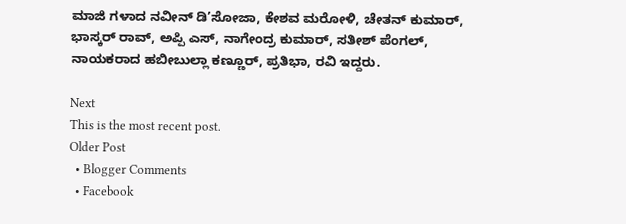ಮಾಜಿ ಗಳಾದ ನವೀನ್ ಡಿ’ಸೋಜಾ, ಕೇಶವ ಮರೋಳಿ, ಚೇತನ್ ಕುಮಾರ್, ಭಾಸ್ಕರ್ ರಾವ್, ಅಪ್ಪಿ ಎಸ್, ನಾಗೇಂದ್ರ ಕುಮಾರ್, ಸತೀಶ್ ಪೆಂಗಲ್, ನಾಯಕರಾದ ಹಬೀಬುಲ್ಲಾ ಕಣ್ಣೂರ್, ಪ್ರತಿಭಾ, ರವಿ ಇದ್ದರು.

Next
This is the most recent post.
Older Post
  • Blogger Comments
  • Facebook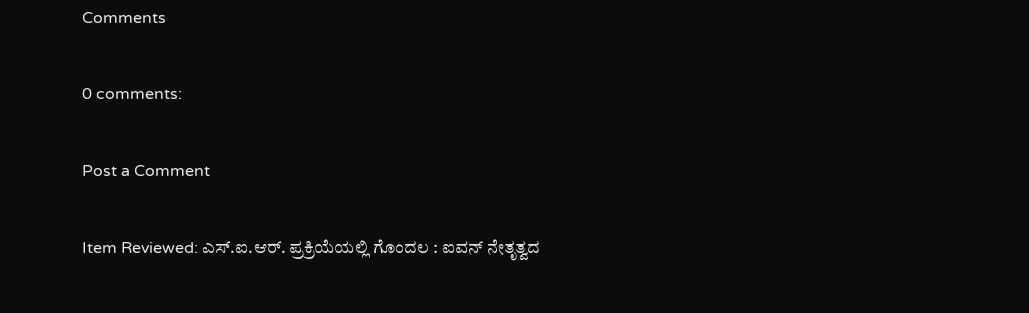Comments

0 comments:

Post a Comment

Item Reviewed: ಎಸ್.ಐ.ಆರ್. ಪ್ರಕ್ರಿಯೆಯಲ್ಲಿ ಗೊಂದಲ : ಐವನ್ ನೇತೃತ್ವದ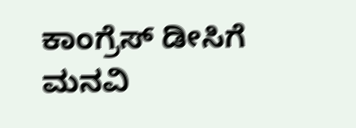ಕಾಂಗ್ರೆಸ್ ಡೀಸಿಗೆ ಮನವಿ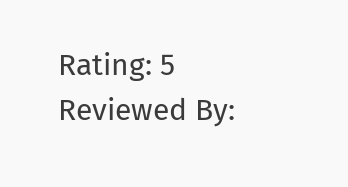Rating: 5 Reviewed By: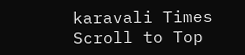karavali Times
Scroll to Top